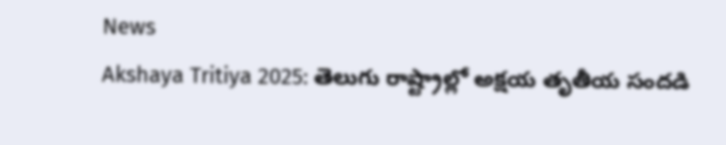News
Akshaya Tritiya 2025: తెలుగు రాష్ట్రాల్లో అక్షయ తృతీయ సందడి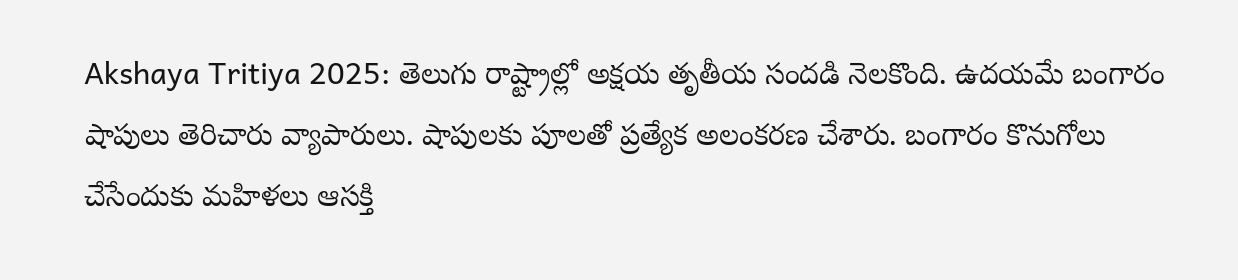Akshaya Tritiya 2025: తెలుగు రాష్ట్రాల్లో అక్షయ తృతీయ సందడి నెలకొంది. ఉదయమే బంగారం షాపులు తెరిచారు వ్యాపారులు. షాపులకు పూలతో ప్రత్యేక అలంకరణ చేశారు. బంగారం కొనుగోలు చేసేందుకు మహిళలు ఆసక్తి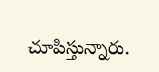చూపిస్తున్నారు.